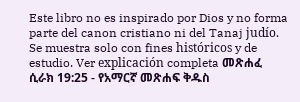Este libro no es inspirado por Dios y no forma parte del canon cristiano ni del Tanaj judío. Se muestra solo con fines históricos y de estudio. Ver explicación completa መጽሐፈ ሲራክ 19:25 - የአማርኛ መጽሐፍ ቅዱስ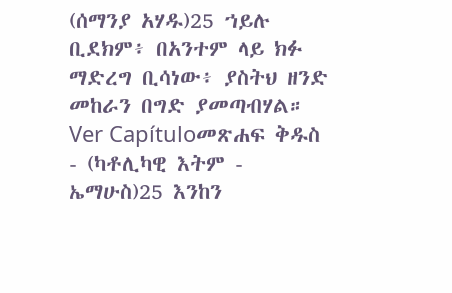(ሰማንያ አሃዱ)25 ኀይሉ ቢደክም፥ በአንተም ላይ ክፉ ማድረግ ቢሳነው፥ ያስትህ ዘንድ መከራን በግድ ያመጣብሃል። Ver Capítuloመጽሐፍ ቅዱስ - (ካቶሊካዊ እትም - ኤማሁስ)25 እንከን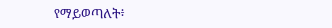የማይወጣለት፥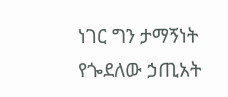ነገር ግን ታማኝነት የጐደለው ኃጢአት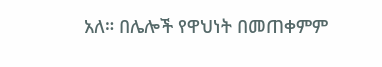አለ። በሌሎች የዋህነት በመጠቀምም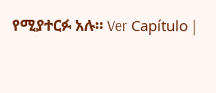የሚያተርፉ አሉ። Ver Capítulo |